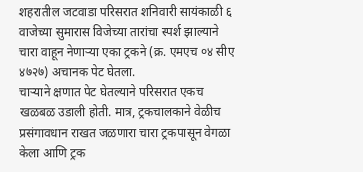शहरातील जटवाडा परिसरात शनिवारी सायंकाळी ६ वाजेच्या सुमारास विजेच्या तारांचा स्पर्श झाल्याने चारा वाहून नेणाऱ्या एका ट्रकने (क्र. एमएच ०४ सीए ४७२७) अचानक पेट घेतला.
चाऱ्याने क्षणात पेट घेतल्याने परिसरात एकच खळबळ उडाली होती. मात्र, ट्रकचालकाने वेळीच प्रसंगावधान राखत जळणारा चारा ट्रकपासून वेगळा केला आणि ट्रक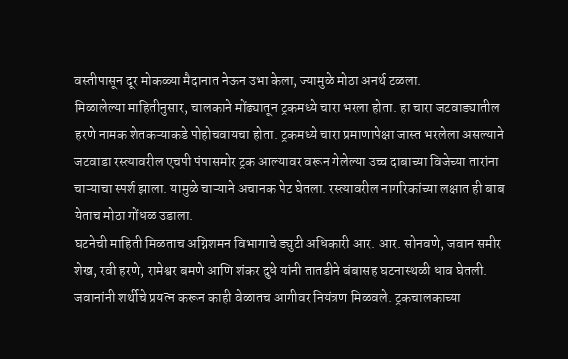वस्तीपासून दूर मोकळ्या मैदानात नेऊन उभा केला, ज्यामुळे मोठा अनर्थ टळला.
मिळालेल्या माहितीनुसार, चालकाने मोंढ्यातून ट्रकमध्ये चारा भरला होता. हा चारा जटवाड्यातील हरणे नामक शेतकऱ्याकडे पोहोचवायचा होता. ट्रकमध्ये चारा प्रमाणापेक्षा जास्त भरलेला असल्याने जटवाडा रस्त्यावरील एचपी पंपासमोर ट्रक आल्यावर वरून गेलेल्या उच्च दाबाच्या विजेच्या तारांना चाऱ्याचा स्पर्श झाला. यामुळे चाऱ्याने अचानक पेट घेतला. रस्त्यावरील नागरिकांच्या लक्षात ही बाब येताच मोठा गोंधळ उडाला.
घटनेची माहिती मिळताच अग्निशमन विभागाचे ड्युटी अधिकारी आर. आर. सोनवणे, जवान समीर शेख, रवी हरणे, रामेश्वर बमणे आणि शंकर दुधे यांनी तातडीने बंबासह घटनास्थळी धाव घेतली. जवानांनी शर्थीचे प्रयत्न करून काही वेळातच आगीवर नियंत्रण मिळवले. ट्रकचालकाच्या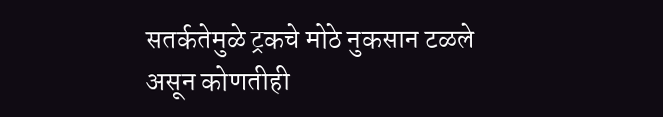सतर्कतेमुळे ट्रकचे मोठे नुकसान टळले असून कोणतीही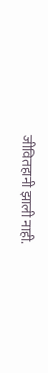जीवितहानी झाली नाही.